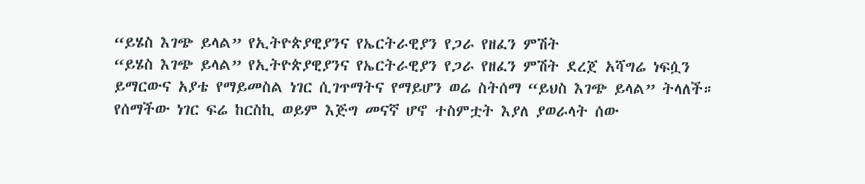“ይሄስ እገጭ ይላል” የኢትዮጵያዊያንና የኤርትራዊያን የጋራ የዘፈን ምሽት
“ይሄስ እገጭ ይላል” የኢትዮጵያዊያንና የኤርትራዊያን የጋራ የዘፈን ምሽት ደረጀ አሻግሬ ነፍሷን ይማርውና አያቴ የማይመስል ነገር ሲገጥማትና የማይሆን ወሬ ስትሰማ “ይህስ እገጭ ይላል” ትላለች። የሰማችው ነገር ፍሬ ከርስኪ ወይም እጅግ መናኛ ሆኖ ተስምቷት እያለ ያወራላት ሰው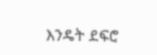እንዴት ደፍሮ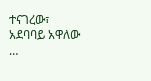ተናገረው፣ አደባባይ አዋለው …